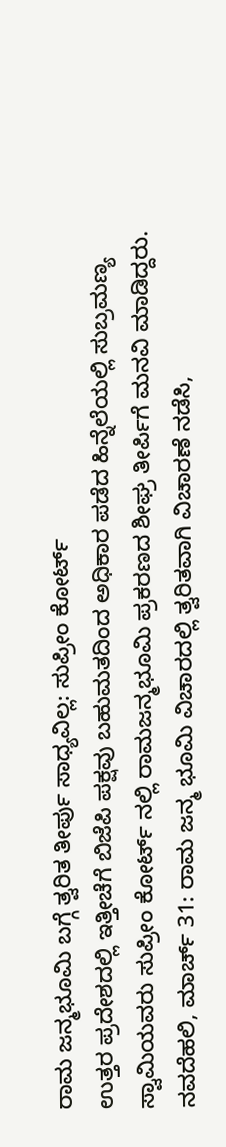ರಾಮ ಜನ್ಮಭೂಮಿ ಬಗ್ಗೆ ತ್ವರಿತ ತೀರ್ಪು ಸಾಧ್ಯವಿಲ್ಲ: ಸುಪ್ರೀಂ ಕೋರ್ಟ್
ಉತ್ತರ ಪ್ರದೇಶದಲ್ಲಿ ಇತ್ತೀಚೆಗೆ ಬಿಜೆಪಿ ಪಕ್ಷವು ಬಹುಮತದಿಂದ ಅಧಿಕಾರ ಪಡೆದ ಹಿನ್ನೆಲೆಯಲ್ಲಿ ಸುಬ್ರಮಣ್ಯ ಸ್ವಾಮಿಯವರು ಸುಪ್ರೀಂ ಕೋರ್ಟ್ ನಲ್ಲಿ ರಾಮಜನ್ಮಭೂಮಿ ಪ್ರಕರಣದ ಶೀಘ್ರ ತೀರ್ಪಿಗೆ ಮನವಿ ಮಾಡಿದ್ದರು.
ನವದೆಹಲಿ, ಮಾರ್ಚ್ 31: ರಾಮ ಜನ್ಮ ಭೂಮಿ ವಿಚಾರದಲ್ಲಿ ತ್ವರಿತವಾಗಿ ವಿಚಾರಣೆ ನಡೆಸಿ,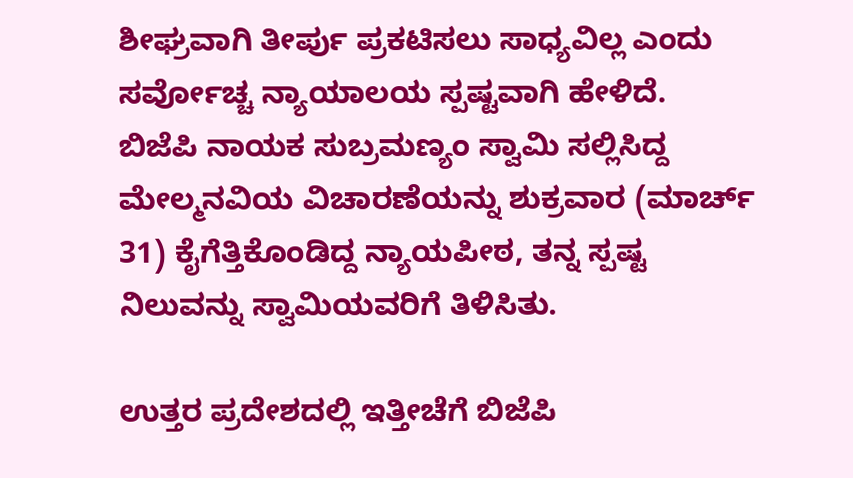ಶೀಘ್ರವಾಗಿ ತೀರ್ಪು ಪ್ರಕಟಿಸಲು ಸಾಧ್ಯವಿಲ್ಲ ಎಂದು ಸರ್ವೋಚ್ಚ ನ್ಯಾಯಾಲಯ ಸ್ಪಷ್ಟವಾಗಿ ಹೇಳಿದೆ.
ಬಿಜೆಪಿ ನಾಯಕ ಸುಬ್ರಮಣ್ಯಂ ಸ್ವಾಮಿ ಸಲ್ಲಿಸಿದ್ದ ಮೇಲ್ಮನವಿಯ ವಿಚಾರಣೆಯನ್ನು ಶುಕ್ರವಾರ (ಮಾರ್ಚ್ 31) ಕೈಗೆತ್ತಿಕೊಂಡಿದ್ದ ನ್ಯಾಯಪೀಠ, ತನ್ನ ಸ್ಪಷ್ಟ ನಿಲುವನ್ನು ಸ್ವಾಮಿಯವರಿಗೆ ತಿಳಿಸಿತು.

ಉತ್ತರ ಪ್ರದೇಶದಲ್ಲಿ ಇತ್ತೀಚೆಗೆ ಬಿಜೆಪಿ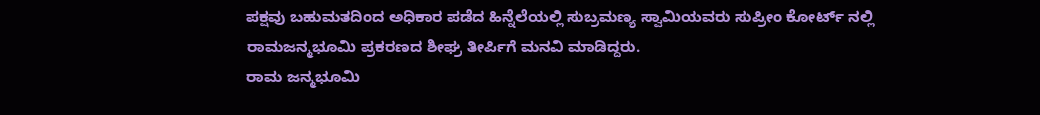ಪಕ್ಷವು ಬಹುಮತದಿಂದ ಅಧಿಕಾರ ಪಡೆದ ಹಿನ್ನೆಲೆಯಲ್ಲಿ ಸುಬ್ರಮಣ್ಯ ಸ್ವಾಮಿಯವರು ಸುಪ್ರೀಂ ಕೋರ್ಟ್ ನಲ್ಲಿ ರಾಮಜನ್ಮಭೂಮಿ ಪ್ರಕರಣದ ಶೀಘ್ರ ತೀರ್ಪಿಗೆ ಮನವಿ ಮಾಡಿದ್ದರು.
ರಾಮ ಜನ್ಮಭೂಮಿ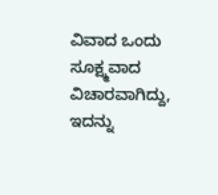ವಿವಾದ ಒಂದು ಸೂಕ್ಷ್ಮವಾದ ವಿಚಾರವಾಗಿದ್ದು, ಇದನ್ನು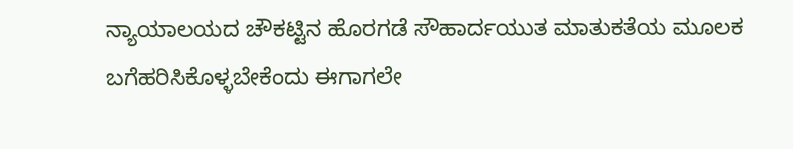ನ್ಯಾಯಾಲಯದ ಚೌಕಟ್ಟಿನ ಹೊರಗಡೆ ಸೌಹಾರ್ದಯುತ ಮಾತುಕತೆಯ ಮೂಲಕ ಬಗೆಹರಿಸಿಕೊಳ್ಳಬೇಕೆಂದು ಈಗಾಗಲೇ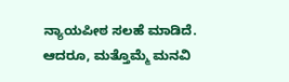ನ್ಯಾಯಪೀಠ ಸಲಹೆ ಮಾಡಿದೆ. ಆದರೂ, ಮತ್ತೊಮ್ಮೆ ಮನವಿ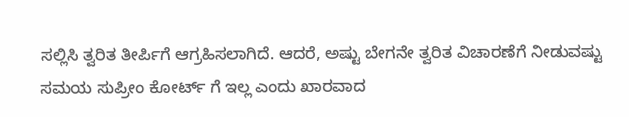ಸಲ್ಲಿಸಿ ತ್ವರಿತ ತೀರ್ಪಿಗೆ ಆಗ್ರಹಿಸಲಾಗಿದೆ. ಆದರೆ, ಅಷ್ಟು ಬೇಗನೇ ತ್ವರಿತ ವಿಚಾರಣೆಗೆ ನೀಡುವಷ್ಟು ಸಮಯ ಸುಪ್ರೀಂ ಕೋರ್ಟ್ ಗೆ ಇಲ್ಲ ಎಂದು ಖಾರವಾದ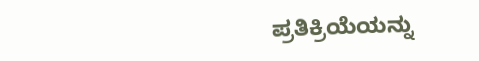ಪ್ರತಿಕ್ರಿಯೆಯನ್ನು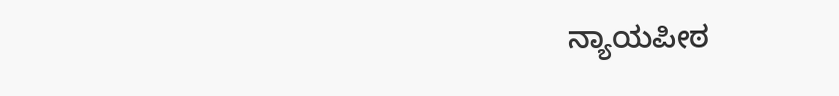ನ್ಯಾಯಪೀಠ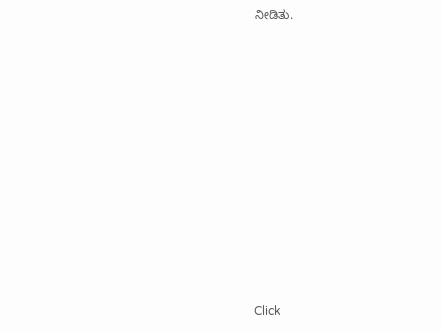ನೀಡಿತು.












Click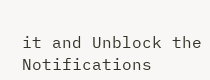it and Unblock the Notifications